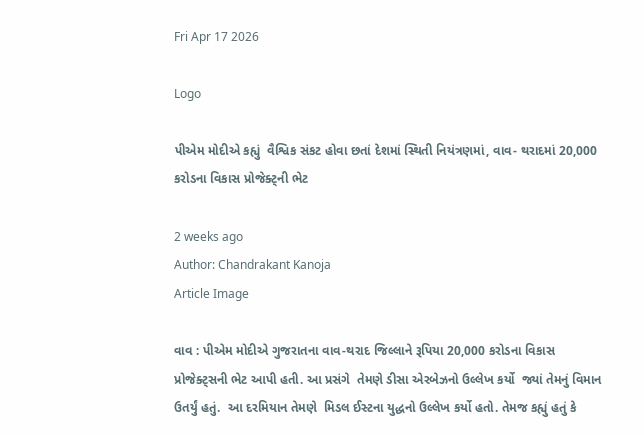Fri Apr 17 2026

Logo

પીએમ મોદીએ કહ્યું  વૈશ્વિક સંકટ હોવા છતાં દેશમાં સ્થિતી નિયંત્રણમાં, વાવ- થરાદમાં 20,000 કરોડના વિકાસ પ્રોજેક્ટ્ની ભેટ

2 weeks ago
Author: Chandrakant Kanoja
Article Image

વાવ : પીએમ મોદીએ ગુજરાતના વાવ-થરાદ જિલ્લાને રૂપિયા 20,000 કરોડના વિકાસ પ્રોજેક્ટ્સની ભેટ આપી હતી. આ પ્રસંગે  તેમણે ડીસા એરબેઝનો ઉલ્લેખ કર્યો  જ્યાં તેમનું વિમાન ઉતર્યું હતું.  આ દરમિયાન તેમણે  મિડલ ઈસ્ટના યુદ્ધનો ઉલ્લેખ કર્યો હતો. તેમજ કહ્યું હતું કે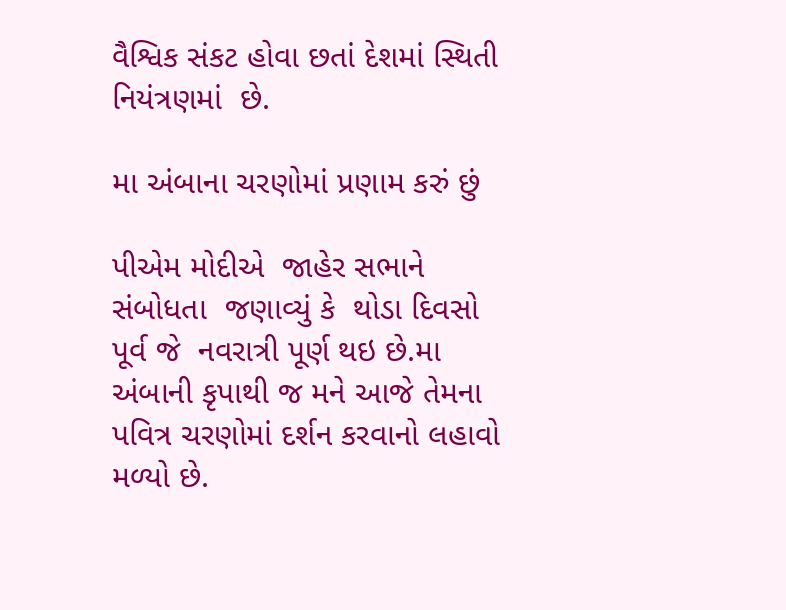વૈશ્વિક સંકટ હોવા છતાં દેશમાં સ્થિતી નિયંત્રણમાં  છે.

મા અંબાના ચરણોમાં પ્રણામ કરું છું

પીએમ મોદીએ  જાહેર સભાને સંબોધતા  જણાવ્યું કે  થોડા દિવસો પૂર્વ જે  નવરાત્રી પૂર્ણ થઇ છે.મા અંબાની કૃપાથી જ મને આજે તેમના પવિત્ર ચરણોમાં દર્શન કરવાનો લહાવો મળ્યો છે.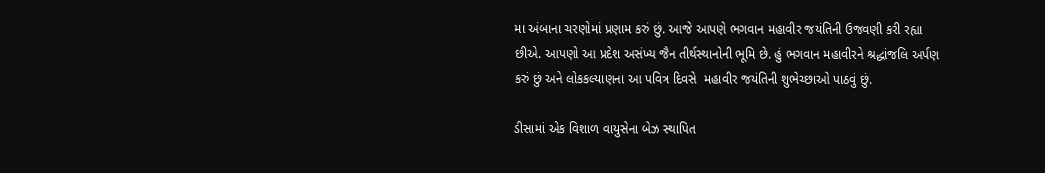મા અંબાના ચરણોમાં પ્રણામ કરું છું. આજે આપણે ભગવાન મહાવીર જયંતિની ઉજવણી કરી રહ્યા છીએ. આપણો આ પ્રદેશ અસંખ્ય જૈન તીર્થસ્થાનોની ભૂમિ છે. હું ભગવાન મહાવીરને શ્રદ્ધાંજલિ અર્પણ કરું છું અને લોકકલ્યાણના આ પવિત્ર દિવસે  મહાવીર જયંતિની શુભેચ્છાઓ પાઠવું છું.

ડીસામાં એક વિશાળ વાયુસેના બેઝ સ્થાપિત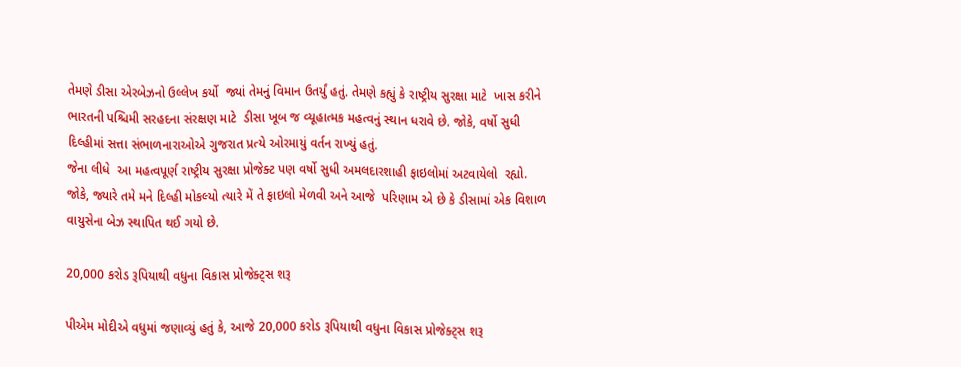તેમણે ડીસા એરબેઝનો ઉલ્લેખ કર્યો  જ્યાં તેમનું વિમાન ઉતર્યું હતું. તેમણે કહ્યું કે રાષ્ટ્રીય સુરક્ષા માટે  ખાસ કરીને ભારતની પશ્ચિમી સરહદના સંરક્ષણ માટે  ડીસા ખૂબ જ વ્યૂહાત્મક મહત્વનું સ્થાન ધરાવે છે. જોકે, વર્ષો સુધી  દિલ્હીમાં સત્તા સંભાળનારાઓએ ગુજરાત પ્રત્યે ઓરમાયું વર્તન રાખ્યું હતું.
જેના લીધે  આ મહત્વપૂર્ણ રાષ્ટ્રીય સુરક્ષા પ્રોજેક્ટ પણ વર્ષો સુધી અમલદારશાહી ફાઇલોમાં અટવાયેલો  રહ્યો. જોકે, જ્યારે તમે મને દિલ્હી મોકલ્યો ત્યારે મેં તે ફાઇલો મેળવી અને આજે  પરિણામ એ છે કે ડીસામાં એક વિશાળ વાયુસેના બેઝ સ્થાપિત થઈ ગયો છે.

20,000 કરોડ રૂપિયાથી વધુના વિકાસ પ્રોજેક્ટ્સ શરૂ

પીએમ મોદીએ વધુમાં જણાવ્યું હતું કે, આજે 20,000 કરોડ રૂપિયાથી વધુના વિકાસ પ્રોજેક્ટ્સ શરૂ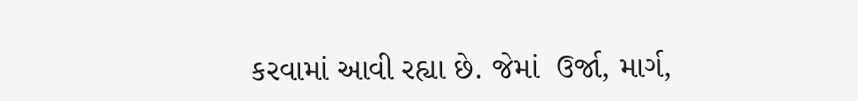કરવામાં આવી રહ્યા છે. જેમાં  ઉર્જા, માર્ગ,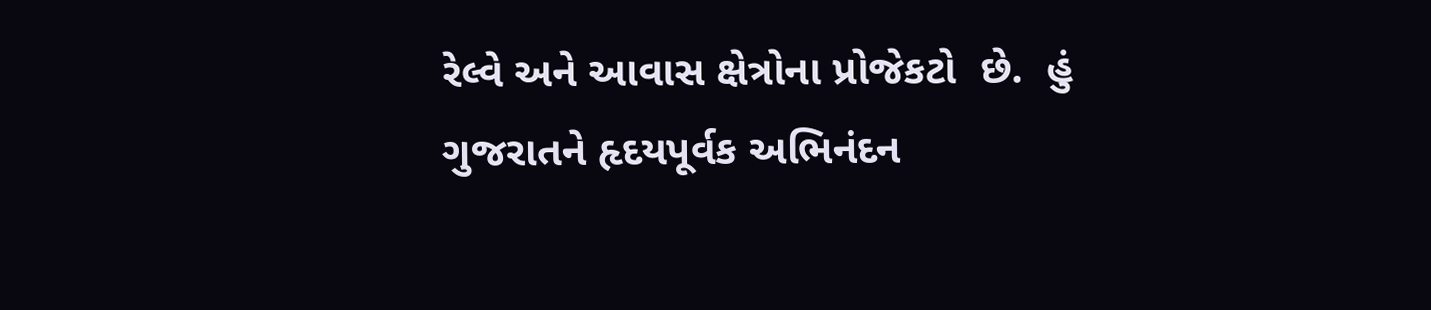રેલ્વે અને આવાસ ક્ષેત્રોના પ્રોજેકટો  છે.  હું ગુજરાતને હૃદયપૂર્વક અભિનંદન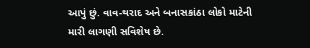આપું છું. વાવ-થરાદ અને બનાસકાંઠા લોકો માટેની મારી લાગણી સવિશેષ છે.